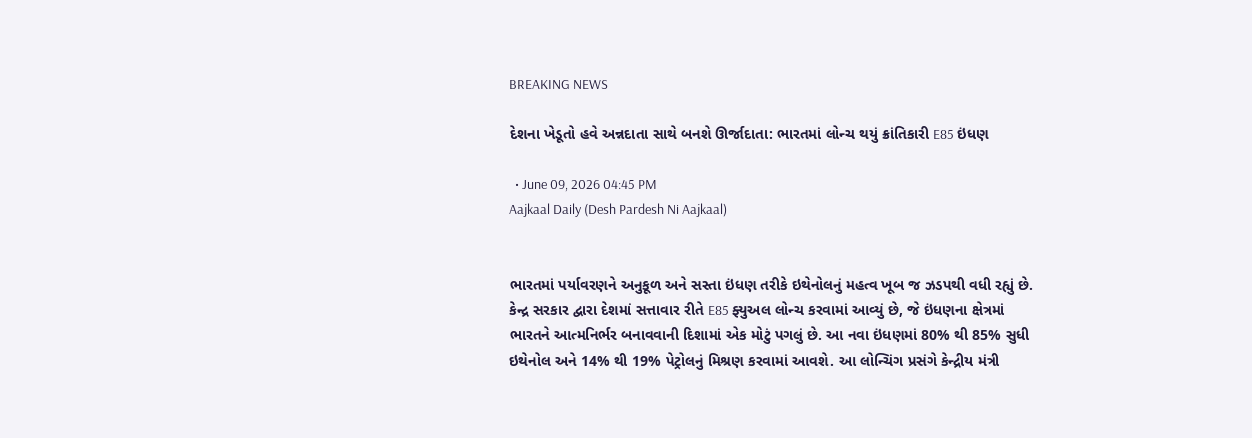BREAKING NEWS

દેશના ખેડૂતો હવે અન્નદાતા સાથે બનશે ઊર્જાદાતા: ભારતમાં લોન્ચ થયું ક્રાંતિકારી E85 ઇંધણ

  • June 09, 2026 04:45 PM
Aajkaal Daily (Desh Pardesh Ni Aajkaal)


ભારતમાં પર્યાવરણને અનુકૂળ અને સસ્તા ઇંધણ તરીકે ઇથેનોલનું મહત્વ ખૂબ જ ઝડપથી વધી રહ્યું છે. કેન્દ્ર સરકાર દ્વારા દેશમાં સત્તાવાર રીતે E85 ફ્યુઅલ લોન્ચ કરવામાં આવ્યું છે, જે ઇંધણના ક્ષેત્રમાં ભારતને આત્મનિર્ભર બનાવવાની દિશામાં એક મોટું પગલું છે. આ નવા ઇંધણમાં 80% થી 85% સુધી ઇથેનોલ અને 14% થી 19% પેટ્રોલનું મિશ્રણ કરવામાં આવશે. આ લોન્ચિંગ પ્રસંગે કેન્દ્રીય મંત્રી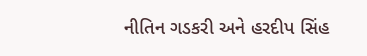નીતિન ગડકરી અને હરદીપ સિંહ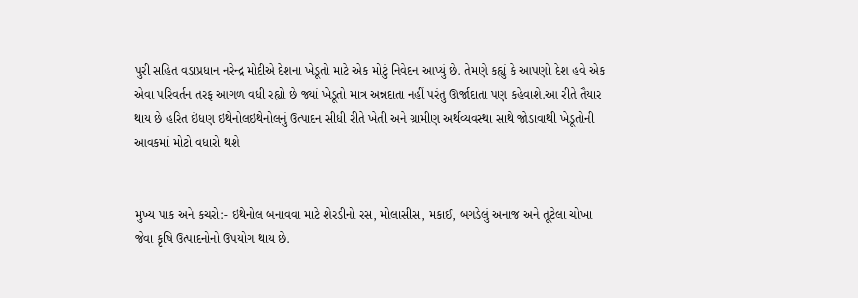પુરી સહિત વડાપ્રધાન નરેન્દ્ર મોદીએ દેશના ખેડૂતો માટે એક મોટું નિવેદન આપ્યું છે. તેમણે કહ્યું કે આપણો દેશ હવે એક એવા પરિવર્તન તરફ આગળ વધી રહ્યો છે જ્યાં ખેડૂતો માત્ર અન્નદાતા નહીં પરંતુ ઊર્જાદાતા પણ કહેવાશે.આ રીતે તૈયાર થાય છે હરિત ઇંધણ ઇથેનોલઇથેનોલનું ઉત્પાદન સીધી રીતે ખેતી અને ગ્રામીણ અર્થવ્યવસ્થા સાથે જોડાવાથી ખેડૂતોની આવકમાં મોટો વધારો થશે


મુખ્ય પાક અને કચરો:- ઇથેનોલ બનાવવા માટે શેરડીનો રસ, મોલાસીસ, મકાઈ, બગડેલું અનાજ અને તૂટેલા ચોખા જેવા કૃષિ ઉત્પાદનોનો ઉપયોગ થાય છે.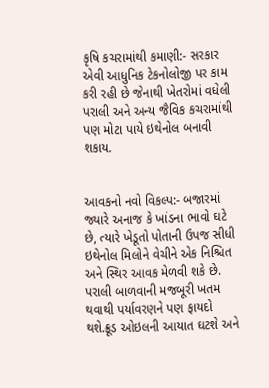કૃષિ કચરામાંથી કમાણી:- સરકાર એવી આધુનિક ટેકનોલોજી પર કામ કરી રહી છે જેનાથી ખેતરોમાં વધેલી પરાલી અને અન્ય જૈવિક કચરામાંથી પણ મોટા પાયે ઇથેનોલ બનાવી શકાય.


આવકનો નવો વિકલ્પ:- બજારમાં જ્યારે અનાજ કે ખાંડના ભાવો ઘટે છે, ત્યારે ખેડૂતો પોતાની ઉપજ સીધી ઇથેનોલ મિલોને વેચીને એક નિશ્ચિત અને સ્થિર આવક મેળવી શકે છે. પરાલી બાળવાની મજબૂરી ખતમ થવાથી પર્યાવરણને પણ ફાયદો થશે.ક્રૂડ ઓઇલની આયાત ઘટશે અને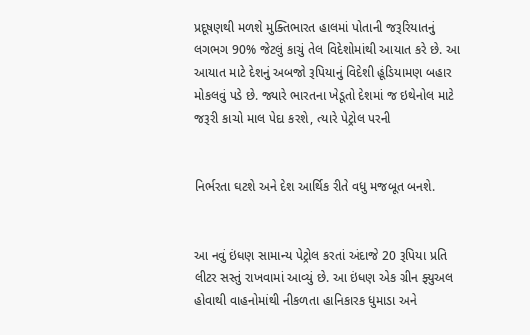પ્રદૂષણથી મળશે મુક્તિભારત હાલમાં પોતાની જરૂરિયાતનું લગભગ 90% જેટલું કાચું તેલ વિદેશોમાંથી આયાત કરે છે. આ આયાત માટે દેશનું અબજો રૂપિયાનું વિદેશી હૂંડિયામણ બહાર મોકલવું પડે છે. જ્યારે ભારતના ખેડૂતો દેશમાં જ ઇથેનોલ માટે જરૂરી કાચો માલ પેદા કરશે, ત્યારે પેટ્રોલ પરની


નિર્ભરતા ઘટશે અને દેશ આર્થિક રીતે વધુ મજબૂત બનશે.


આ નવું ઇંધણ સામાન્ય પેટ્રોલ કરતાં અંદાજે 20 રૂપિયા પ્રતિ લીટર સસ્તું રાખવામાં આવ્યું છે. આ ઇંધણ એક ગ્રીન ફ્યુઅલ હોવાથી વાહનોમાંથી નીકળતા હાનિકારક ધુમાડા અને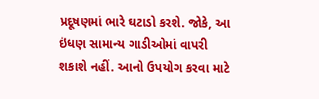પ્રદૂષણમાં ભારે ઘટાડો કરશે. જોકે, આ ઇંધણ સામાન્ય ગાડીઓમાં વાપરી શકાશે નહીં. આનો ઉપયોગ કરવા માટે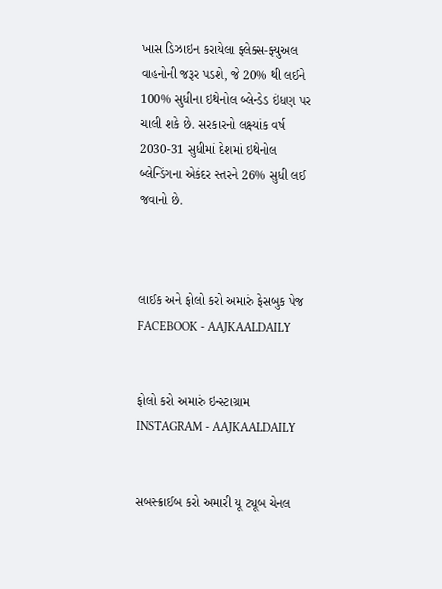ખાસ ડિઝાઇન કરાયેલા ફ્લેક્સ-ફ્યુઅલ વાહનોની જરૂર પડશે, જે 20% થી લઈને 100% સુધીના ઇથેનોલ બ્લેન્ડેડ ઇંધણ પર ચાલી શકે છે. સરકારનો લક્ષ્યાંક વર્ષ 2030-31 સુધીમાં દેશમાં ઇથેનોલ બ્લેન્ડિંગના એકંદર સ્તરને 26% સુધી લઈ જવાનો છે.



લાઈક અને ફોલો કરો અમારું ફેસબુક પેજ FACEBOOK - AAJKAALDAILY


ફોલો કરો અમારું ઇન્સ્ટાગ્રામ INSTAGRAM - AAJKAALDAILY


સબસ્ક્રાઈબ કરો અમારી યૂ ટ્યૂબ ચેનલ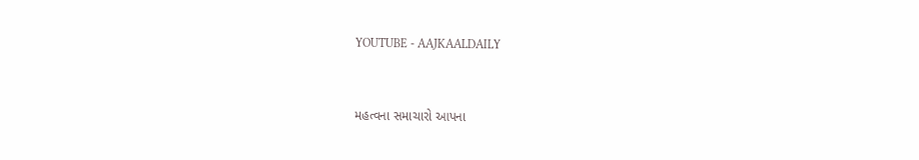YOUTUBE - AAJKAALDAILY


મહત્વના સમાચારો આપના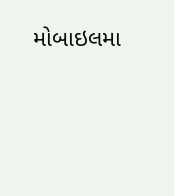મોબાઇલમા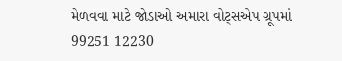મેળવવા માટે જોડાઓ અમારા વોટ્સએપ ગ્રૂપમાં  99251 12230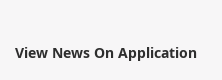View News On Application